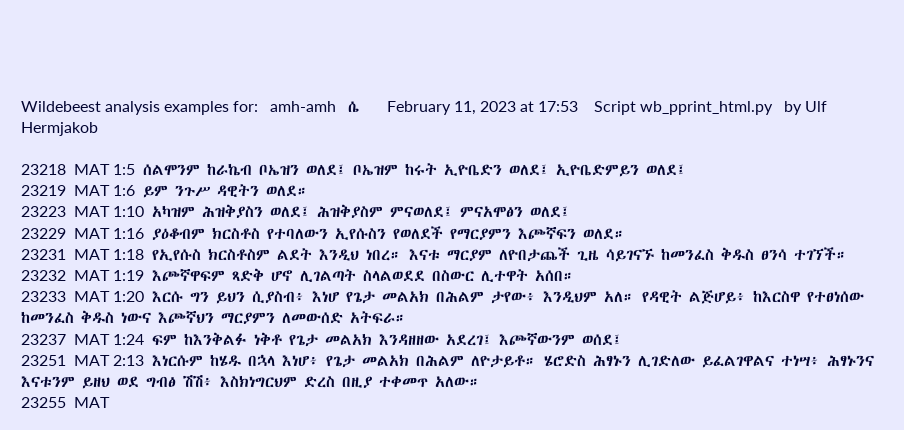Wildebeest analysis examples for:   amh-amh   ሴ    February 11, 2023 at 17:53    Script wb_pprint_html.py   by Ulf Hermjakob

23218  MAT 1:5  ሰልሞንም ከራኬብ ቦኤዝን ወለደ፤ ቦኤዝም ከሩት ኢዮቤድን ወለደ፤ ኢዮቤድምይን ወለደ፤
23219  MAT 1:6  ይም ንጉሥ ዳዊትን ወለደ።
23223  MAT 1:10  አካዝም ሕዝቅያስን ወለደ፤ ሕዝቅያስም ምናወለደ፤ ምናአሞፅን ወለደ፤
23229  MAT 1:16  ያዕቆብም ክርስቶስ የተባለውን ኢየሱስን የወለደች የማርያምን እጮኛፍን ወለደ።
23231  MAT 1:18  የኢየሱስ ክርስቶስም ልደት እንዲህ ነበረ። እናቱ ማርያም ለዮበታጨች ጊዜ ሳይገናኙ ከመንፈስ ቅዱስ ፀንሳ ተገኘች።
23232  MAT 1:19  እጮኛዋፍም ጻድቅ ሆኖ ሊገልጣት ስላልወደደ በስውር ሊተዋት አሰበ።
23233  MAT 1:20  እርሱ ግን ይህን ሲያስብ፥ እነሆ የጌታ መልአክ በሕልም ታየው፥ እንዲህም አለ። የዳዊት ልጅሆይ፥ ከእርስዋ የተፀነሰው ከመንፈስ ቅዱስ ነውና እጮኛህን ማርያምን ለመውሰድ አትፍራ።
23237  MAT 1:24  ፍም ከእንቅልፉ ነቅቶ የጌታ መልአክ እንዳዘዘው አደረገ፤ እጮኛውንም ወሰደ፤
23251  MAT 2:13  እነርሱም ከሄዱ በኋላ እነሆ፥ የጌታ መልአክ በሕልም ለዮታይቶ። ሄሮድስ ሕፃኑን ሊገድለው ይፈልገዋልና ተነሣ፥ ሕፃኑንና እናቱንም ይዘህ ወደ ግብፅ ሽሽ፥ እስክነግርህም ድረስ በዚያ ተቀመጥ አለው።
23255  MAT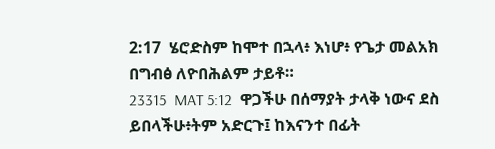2:17  ሄሮድስም ከሞተ በኋላ፥ እነሆ፥ የጌታ መልአክ በግብፅ ለዮበሕልም ታይቶ።
23315  MAT 5:12  ዋጋችሁ በሰማያት ታላቅ ነውና ደስ ይበላችሁ፥ትም አድርጉ፤ ከእናንተ በፊት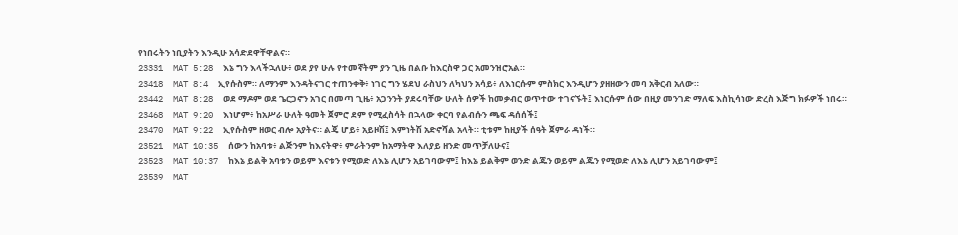የነበሩትን ነቢያትን እንዲሁ አሳድደዋቸዋልና።
23331  MAT 5:28  እኔ ግን እላችኋለሁ፥ ወደ ያየ ሁሉ የተመኛትም ያን ጊዜ በልቡ ከእርስዋ ጋር አመንዝሮአል።
23418  MAT 8:4  ኢየሱስም። ለማንም እንዳትናገር ተጠንቀቅ፥ ነገር ግን ሄደህ ራስህን ለካህን አሳይ፥ ለእነርሱም ምስክር እንዲሆን ያዘዘውን መባ አቅርብ አለው።
23442  MAT 8:28  ወደ ማዶም ወደ ጌርጋኖን አገር በመጣ ጊዜ፥ አጋንንት ያደሩባቸው ሁለት ሰዎች ከመቃብር ወጥተው ተገናኙት፤ እነርሱም ሰው በዚያ መንገድ ማለፍ እስኪሳነው ድረስ እጅግ ክፉዎች ነበሩ።
23468  MAT 9:20  እነሆም፥ ከአሥራ ሁለት ዓመት ጀምሮ ደም የሚፈስሳት በኋላው ቀርባ የልብሱን ጫፍ ዳሰሰች፤
23470  MAT 9:22  ኢየሱስም ዘወር ብሎ አያትና። ልጄ ሆይ፥ አይዞሽ፤ እምነትሽ አድኖሻል አላት። ቲቱም ከዚያች ሰዓት ጀምራ ዳነች።
23521  MAT 10:35  ሰውን ከአባቱ፥ ልጅንም ከእናትዋ፥ ምራትንም ከአማትዋ እለያይ ዘንድ መጥቻለሁና፤
23523  MAT 10:37  ከእኔ ይልቅ አባቱን ወይም እናቱን የሚወድ ለእኔ ሊሆን አይገባውም፤ ከእኔ ይልቅም ወንድ ልጁን ወይም ልጁን የሚወድ ለእኔ ሊሆን አይገባውም፤
23539  MAT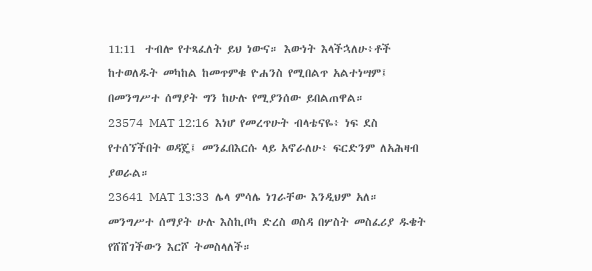11:11  ተብሎ የተጻፈለት ይህ ነውና። እውነት እላችኋለሁ፥ቶች ከተወለዱት መካከል ከመጥምቁ ዮሐንስ የሚበልጥ አልተነሣም፤ በመንግሥተ ሰማያት ግን ከሁሉ የሚያንሰው ይበልጠዋል።
23574  MAT 12:16  እነሆ የመረጥሁት ብላቴናዬ፥ ነፍ ደስ የተሰኘችበት ወዳጄ፤ መንፈበእርሱ ላይ አኖራለሁ፥ ፍርድንም ለአሕዛብ ያወራል።
23641  MAT 13:33  ሌላ ምሳሌ ነገራቸው እንዲህም አለ። መንግሥተ ሰማያት ሁሉ እስኪቦካ ድረስ ወስዳ በሦስት መስፈሪያ ዱቄት የሸሸገችውን እርሾ ትመስላለች።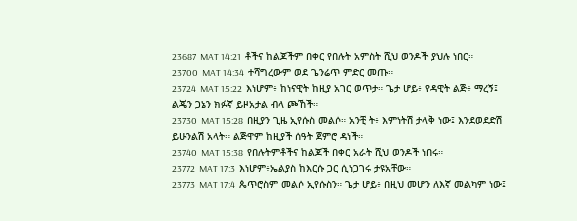23687  MAT 14:21  ቶችና ከልጆችም በቀር የበሉት አምስት ሺህ ወንዶች ያህሉ ነበር።
23700  MAT 14:34  ተሻግረውም ወደ ጌንሬጥ ምድር መጡ።
23724  MAT 15:22  እነሆም፥ ከነናዊት ከዚያ አገር ወጥታ። ጌታ ሆይ፥ የዳዊት ልጅ፥ ማረኝ፤ ልጄን ጋኔን ክፉኛ ይዞአታል ብላ ጮኸች።
23730  MAT 15:28  በዚያን ጊዜ ኢየሱስ መልሶ። አንቺ ት፥ እምነትሽ ታላቅ ነው፤ እንደወደድሽ ይሁንልሽ አላት። ልጅዋም ከዚያች ሰዓት ጀምሮ ዳነች።
23740  MAT 15:38  የበሉትምቶችና ከልጆች በቀር አራት ሺህ ወንዶች ነበሩ።
23772  MAT 17:3  እነሆም፥ኤልያስ ከእርሱ ጋር ሲነጋገሩ ታዩአቸው።
23773  MAT 17:4  ጴጥሮስም መልሶ ኢየሱስን። ጌታ ሆይ፥ በዚህ መሆን ለእኛ መልካም ነው፤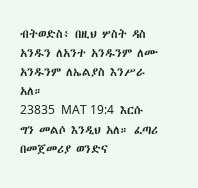ብትወድስ፥ በዚህ ሦስት ዳስ አንዱን ለአንተ አንዱንም ለሙ አንዱንም ለኤልያስ እንሥራ አለ።
23835  MAT 19:4  እርሱ ግን መልሶ እንዲህ አለ። ፈጣሪ በመጀመሪያ ወንድና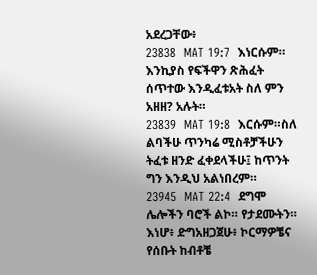አደረጋቸው፥
23838  MAT 19:7  እነርሱም። እንኪያስ የፍችዋን ጽሕፈት ሰጥተው እንዲፈቱአት ስለ ምን አዘዘ? አሉት።
23839  MAT 19:8  እርሱም።ስለ ልባችሁ ጥንካሬ ሚስቶቻችሁን ትፈቱ ዘንድ ፈቀደላችሁ፤ ከጥንት ግን እንዲህ አልነበረም።
23945  MAT 22:4  ደግሞ ሌሎችን ባሮች ልኮ። የታደሙትን። እነሆ፥ ድግአዘጋጀሁ፥ ኮርማዎቼና የሰቡት ከብቶቼ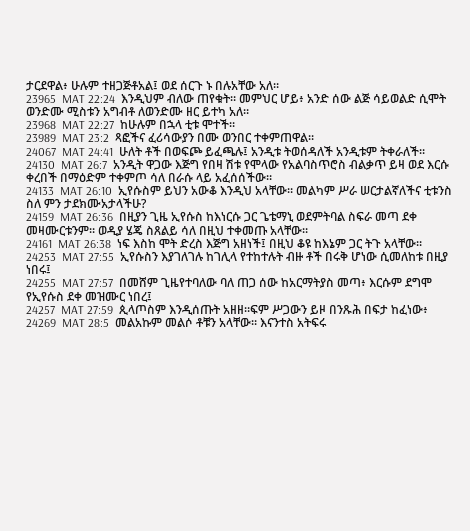ታርደዋል፥ ሁሉም ተዘጋጅቶአል፤ ወደ ሰርጉ ኑ በሉአቸው አለ።
23965  MAT 22:24  እንዲህም ብለው ጠየቁት። መምህር ሆይ፥ አንድ ሰው ልጅ ሳይወልድ ሲሞት ወንድሙ ሚስቱን አግብቶ ለወንድሙ ዘር ይተካ አለ።
23968  MAT 22:27  ከሁሉም በኋላ ቲቱ ሞተች።
23989  MAT 23:2  ጻፎችና ፈሪሳውያን በሙ ወንበር ተቀምጠዋል።
24067  MAT 24:41  ሁለት ቶች በወፍጮ ይፈጫሉ፤ አንዲቱ ትወሰዳለች አንዲቱም ትቀራለች።
24130  MAT 26:7  አንዲት ዋጋው እጅግ የበዛ ሽቱ የሞላው የአልባስጥሮስ ብልቃጥ ይዛ ወደ እርሱ ቀረበች በማዕድም ተቀምጦ ሳለ በራሱ ላይ አፈሰሰችው።
24133  MAT 26:10  ኢየሱስም ይህን አውቆ እንዲህ አላቸው። መልካም ሥራ ሠርታልኛለችና ቲቱንስ ስለ ምን ታደክሙአታላችሁ?
24159  MAT 26:36  በዚያን ጊዜ ኢየሱስ ከእነርሱ ጋር ጌቴማኒ ወደምትባል ስፍራ መጣ ደቀ መዛሙርቱንም። ወዲያ ሄጄ ስጸልይ ሳለ በዚህ ተቀመጡ አላቸው።
24161  MAT 26:38  ነፍ እስከ ሞት ድረስ እጅግ አዘነች፤ በዚህ ቆዩ ከእኔም ጋር ትጉ አላቸው።
24253  MAT 27:55  ኢየሱስን እያገለገሉ ከገሊላ የተከተሉት ብዙ ቶች በሩቅ ሆነው ሲመለከቱ በዚያ ነበሩ፤
24255  MAT 27:57  በመሸም ጊዜየተባለው ባለ ጠጋ ሰው ከአርማትያስ መጣ፥ እርሱም ደግሞ የኢየሱስ ደቀ መዝሙር ነበረ፤
24257  MAT 27:59  ጲላጦስም እንዲሰጡት አዘዘ።ፍም ሥጋውን ይዞ በንጹሕ በፍታ ከፈነው፥
24269  MAT 28:5  መልአኩም መልሶ ቶቹን አላቸው። እናንተስ አትፍሩ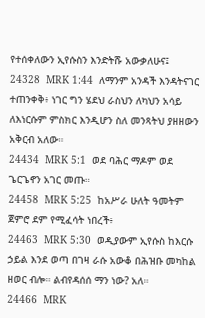የተሰቀለውን ኢየሱስን እንድትሹ አውቃለሁና፤
24328  MRK 1:44  ለማንም አንዳች እንዳትናገር ተጠንቀቅ፥ ነገር ግን ሄደህ ራስህን ለካህን አሳይ ለእነርሱም ምስክር እንዲሆን ስለ መንጻትህ ያዘዘውን አቅርብ አለው።
24434  MRK 5:1  ወደ ባሕር ማዶም ወደ ጌርጌኖን አገር መጡ።
24458  MRK 5:25  ከአሥራ ሁለት ዓመትም ጀምሮ ደም የሚፈሳት ነበረች፥
24463  MRK 5:30  ወዲያውም ኢየሱስ ከእርሱ ኃይል እንደ ወጣ በገዛ ራሱ አውቆ በሕዝቡ መካከል ዘወር ብሎ። ልብየዳሰሰ ማን ነው? አለ።
24466  MRK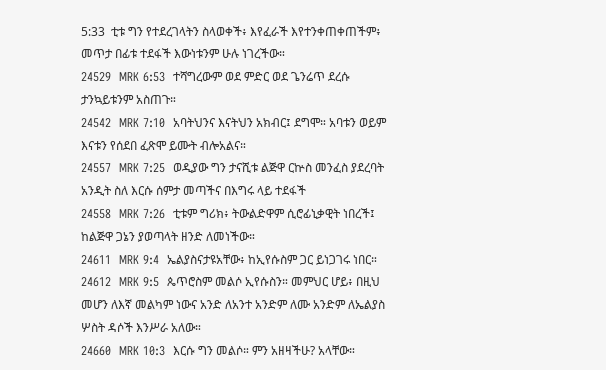5:33  ቲቱ ግን የተደረገላትን ስላወቀች፥ እየፈራች እየተንቀጠቀጠችም፥ መጥታ በፊቱ ተደፋች እውነቱንም ሁሉ ነገረችው።
24529  MRK 6:53  ተሻግረውም ወደ ምድር ወደ ጌንሬጥ ደረሱ ታንኳይቱንም አስጠጉ።
24542  MRK 7:10  አባትህንና እናትህን አክብር፤ ደግሞ። አባቱን ወይም እናቱን የሰደበ ፈጽሞ ይሙት ብሎአልና።
24557  MRK 7:25  ወዲያው ግን ታናሺቱ ልጅዋ ርኵስ መንፈስ ያደረባት አንዲት ስለ እርሱ ሰምታ መጣችና በእግሩ ላይ ተደፋች
24558  MRK 7:26  ቲቱም ግሪክ፥ ትውልድዋም ሲሮፊኒቃዊት ነበረች፤ ከልጅዋ ጋኔን ያወጣላት ዘንድ ለመነችው።
24611  MRK 9:4  ኤልያስናታዩአቸው፥ ከኢየሱስም ጋር ይነጋገሩ ነበር።
24612  MRK 9:5  ጴጥሮስም መልሶ ኢየሱስን። መምህር ሆይ፥ በዚህ መሆን ለእኛ መልካም ነውና አንድ ለአንተ አንድም ለሙ አንድም ለኤልያስ ሦስት ዳሶች እንሥራ አለው።
24660  MRK 10:3  እርሱ ግን መልሶ። ምን አዘዛችሁ? አላቸው።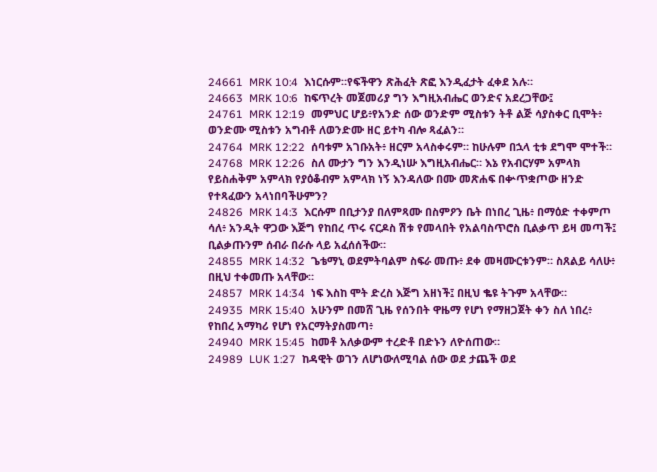24661  MRK 10:4  እነርሱም።የፍችዋን ጽሕፈት ጽፎ እንዲፈታት ፈቀደ አሉ።
24663  MRK 10:6  ከፍጥረት መጀመሪያ ግን እግዚአብሔር ወንድና አደረጋቸው፤
24761  MRK 12:19  መምህር ሆይ፥የአንድ ሰው ወንድም ሚስቱን ትቶ ልጅ ሳያስቀር ቢሞት፥ ወንድሙ ሚስቱን አግብቶ ለወንድሙ ዘር ይተካ ብሎ ጻፈልን።
24764  MRK 12:22  ሰባቱም አገቡአት፥ ዘርም አላስቀሩም። ከሁሉም በኋላ ቲቱ ደግሞ ሞተች።
24768  MRK 12:26  ስለ ሙታን ግን እንዲነሡ እግዚአብሔር። እኔ የአብርሃም አምላክ የይስሐቅም አምላክ የያዕቆብም አምላክ ነኝ እንዳለው በሙ መጽሐፍ በቍጥቋጦው ዘንድ የተጻፈውን አላነበባችሁምን?
24826  MRK 14:3  እርሱም በቢታንያ በለምጻሙ በስምዖን ቤት በነበረ ጊዜ፥ በማዕድ ተቀምጦ ሳለ፥ አንዲት ዋጋው እጅግ የከበረ ጥሩ ናርዶስ ሽቱ የመላበት የአልባስጥሮስ ቢልቃጥ ይዛ መጣች፤ ቢልቃጡንም ሰብራ በራሱ ላይ አፈሰሰችው።
24855  MRK 14:32  ጌቴማኒ ወደምትባልም ስፍራ መጡ፥ ደቀ መዛሙርቱንም። ስጸልይ ሳለሁ፥ በዚህ ተቀመጡ አላቸው።
24857  MRK 14:34  ነፍ እስከ ሞት ድረስ እጅግ አዘነች፤ በዚህ ቈዩ ትጉም አላቸው።
24935  MRK 15:40  አሁንም በመሸ ጊዜ የሰንበት ዋዜማ የሆነ የማዘጋጀት ቀን ስለ ነበረ፥ የከበረ አማካሪ የሆነ የአርማትያስመጣ፥
24940  MRK 15:45  ከመቶ አለቃውም ተረድቶ በድኑን ለዮሰጠው።
24989  LUK 1:27  ከዳዊት ወገን ለሆነውለሚባል ሰው ወደ ታጨች ወደ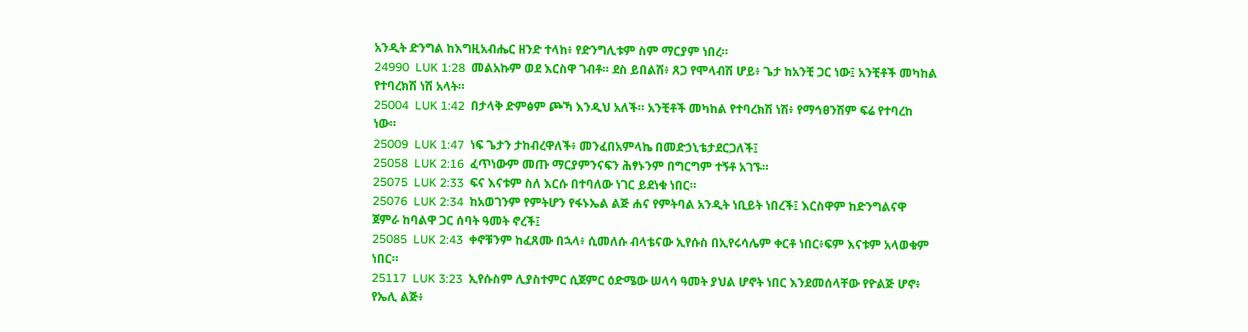አንዲት ድንግል ከእግዚአብሔር ዘንድ ተላከ፥ የድንግሊቱም ስም ማርያም ነበረ።
24990  LUK 1:28  መልአኩም ወደ እርስዋ ገብቶ። ደስ ይበልሽ፥ ጸጋ የሞላብሽ ሆይ፥ ጌታ ከአንቺ ጋር ነው፤ አንቺቶች መካከል የተባረክሽ ነሽ አላት።
25004  LUK 1:42  በታላቅ ድምፅም ጮኻ እንዲህ አለች። አንቺቶች መካከል የተባረክሽ ነሽ፥ የማኅፀንሽም ፍሬ የተባረከ ነው።
25009  LUK 1:47  ነፍ ጌታን ታከብረዋለች፥ መንፈበአምላኬ በመድኃኒቴታደርጋለች፤
25058  LUK 2:16  ፈጥነውም መጡ ማርያምንናፍን ሕፃኑንም በግርግም ተኝቶ አገኙ።
25075  LUK 2:33  ፍና እናቱም ስለ እርሱ በተባለው ነገር ይደነቁ ነበር።
25076  LUK 2:34  ከአወገንም የምትሆን የፋኑኤል ልጅ ሐና የምትባል አንዲት ነቢይት ነበረች፤ እርስዋም ከድንግልናዋ ጀምራ ከባልዋ ጋር ሰባት ዓመት ኖረች፤
25085  LUK 2:43  ቀኖቹንም ከፈጸሙ በኋላ፥ ሲመለሱ ብላቴናው ኢየሱስ በኢየሩሳሌም ቀርቶ ነበር፥ፍም እናቱም አላወቁም ነበር።
25117  LUK 3:23  ኢየሱስም ሊያስተምር ሲጀምር ዕድሜው ሠላሳ ዓመት ያህል ሆኖት ነበር እንደመሰላቸው የዮልጅ ሆኖ፥ የኤሊ ልጅ፥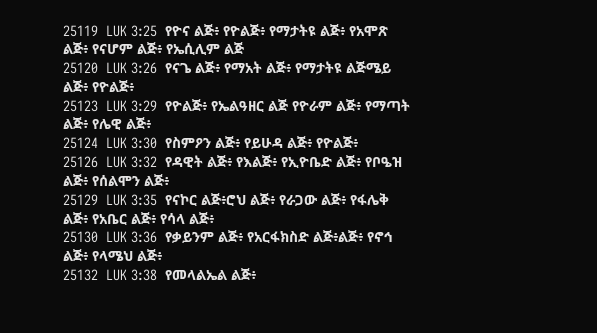25119  LUK 3:25  የዮና ልጅ፥ የዮልጅ፥ የማታትዩ ልጅ፥ የአሞጽ ልጅ፥ የናሆም ልጅ፥ የኤሲሊም ልጅ
25120  LUK 3:26  የናጌ ልጅ፥ የማአት ልጅ፥ የማታትዩ ልጅሜይ ልጅ፥ የዮልጅ፥
25123  LUK 3:29  የዮልጅ፥ የኤልዓዘር ልጅ የዮራም ልጅ፥ የማጣት ልጅ፥ የሌዊ ልጅ፥
25124  LUK 3:30  የስምዖን ልጅ፥ የይሁዳ ልጅ፥ የዮልጅ፥
25126  LUK 3:32  የዳዊት ልጅ፥ የእልጅ፥ የኢዮቤድ ልጅ፥ የቦዔዝ ልጅ፥ የሰልሞን ልጅ፥
25129  LUK 3:35  የናኮር ልጅ፥ሮህ ልጅ፥ የራጋው ልጅ፥ የፋሌቅ ልጅ፥ የአቤር ልጅ፥ የሳላ ልጅ፥
25130  LUK 3:36  የቃይንም ልጅ፥ የአርፋክስድ ልጅ፥ልጅ፥ የኖኅ ልጅ፥ የላሜህ ልጅ፥
25132  LUK 3:38  የመላልኤል ልጅ፥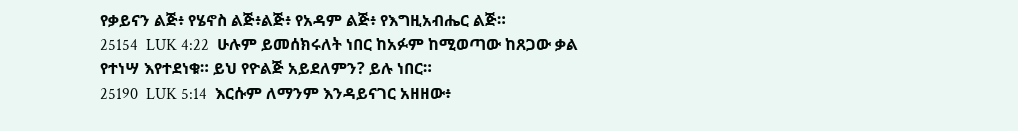የቃይናን ልጅ፥ የሄኖስ ልጅ፥ልጅ፥ የአዳም ልጅ፥ የእግዚአብሔር ልጅ።
25154  LUK 4:22  ሁሉም ይመሰክሩለት ነበር ከአፉም ከሚወጣው ከጸጋው ቃል የተነሣ እየተደነቁ። ይህ የዮልጅ አይደለምን? ይሉ ነበር።
25190  LUK 5:14  እርሱም ለማንም እንዳይናገር አዘዘው፥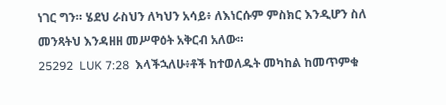ነገር ግን። ሄደህ ራስህን ለካህን አሳይ፥ ለእነርሱም ምስክር እንዲሆን ስለ መንጻትህ እንዳዘዘ መሥዋዕት አቅርብ አለው።
25292  LUK 7:28  እላችኋለሁ፥ቶች ከተወለዱት መካከል ከመጥምቁ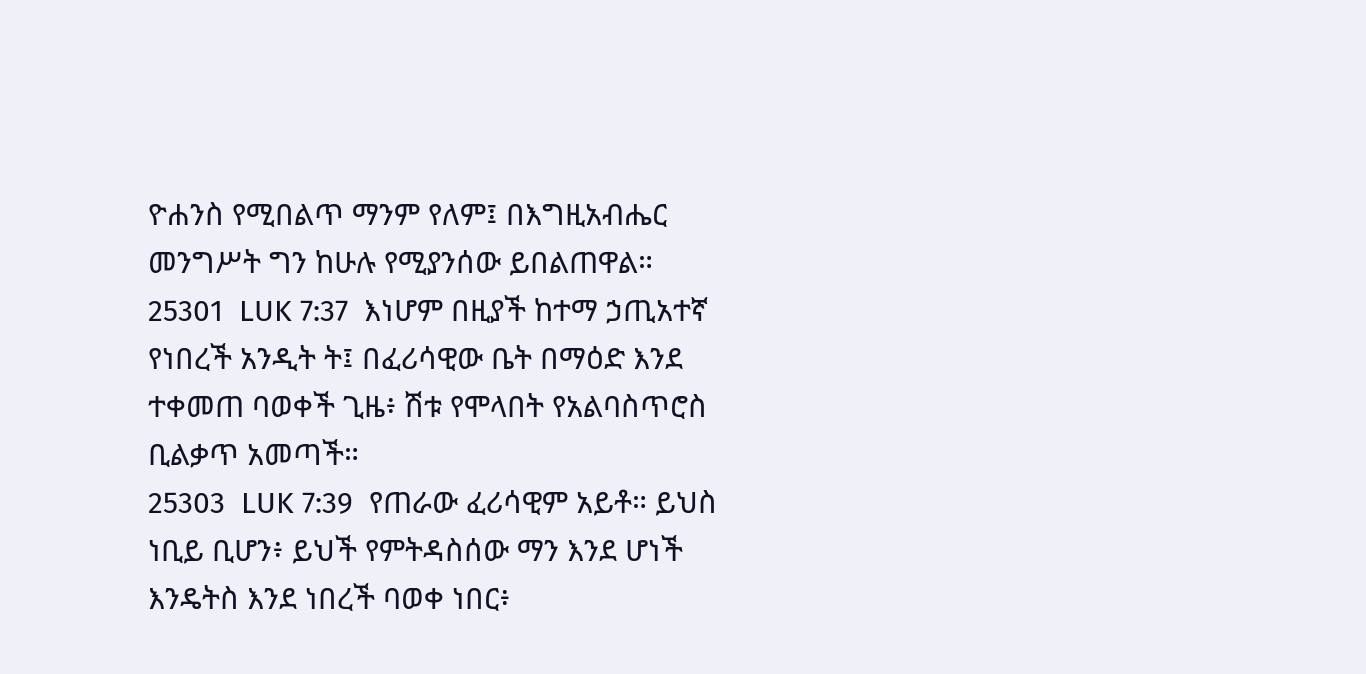ዮሐንስ የሚበልጥ ማንም የለም፤ በእግዚአብሔር መንግሥት ግን ከሁሉ የሚያንሰው ይበልጠዋል።
25301  LUK 7:37  እነሆም በዚያች ከተማ ኃጢአተኛ የነበረች አንዲት ት፤ በፈሪሳዊው ቤት በማዕድ እንደ ተቀመጠ ባወቀች ጊዜ፥ ሽቱ የሞላበት የአልባስጥሮስ ቢልቃጥ አመጣች።
25303  LUK 7:39  የጠራው ፈሪሳዊም አይቶ። ይህስ ነቢይ ቢሆን፥ ይህች የምትዳስሰው ማን እንደ ሆነች እንዴትስ እንደ ነበረች ባወቀ ነበር፥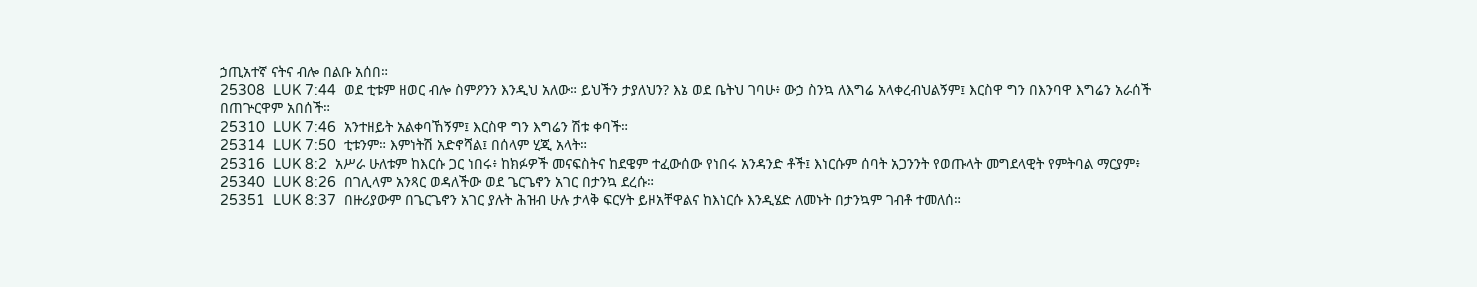ኃጢአተኛ ናትና ብሎ በልቡ አሰበ።
25308  LUK 7:44  ወደ ቲቱም ዘወር ብሎ ስምዖንን እንዲህ አለው። ይህችን ታያለህን? እኔ ወደ ቤትህ ገባሁ፥ ውኃ ስንኳ ለእግሬ አላቀረብህልኝም፤ እርስዋ ግን በእንባዋ እግሬን አራሰች በጠጕርዋም አበሰች።
25310  LUK 7:46  አንተዘይት አልቀባኸኝም፤ እርስዋ ግን እግሬን ሽቱ ቀባች።
25314  LUK 7:50  ቲቱንም። እምነትሽ አድኖሻል፤ በሰላም ሂጂ አላት።
25316  LUK 8:2  አሥራ ሁለቱም ከእርሱ ጋር ነበሩ፥ ከክፉዎች መናፍስትና ከደዌም ተፈውሰው የነበሩ አንዳንድ ቶች፤ እነርሱም ሰባት አጋንንት የወጡላት መግደላዊት የምትባል ማርያም፥
25340  LUK 8:26  በገሊላም አንጻር ወዳለችው ወደ ጌርጌኖን አገር በታንኳ ደረሱ።
25351  LUK 8:37  በዙሪያውም በጌርጌኖን አገር ያሉት ሕዝብ ሁሉ ታላቅ ፍርሃት ይዞአቸዋልና ከእነርሱ እንዲሄድ ለመኑት በታንኳም ገብቶ ተመለሰ።